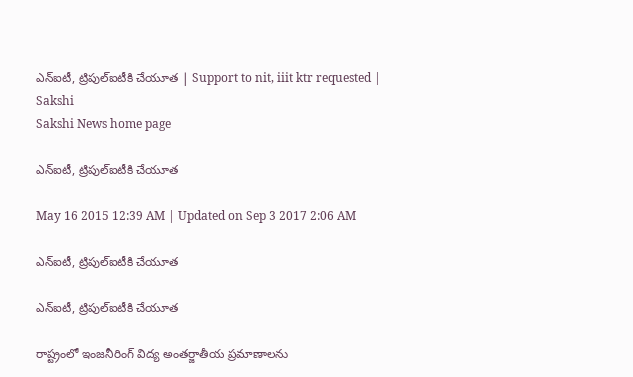ఎన్‌ఐటీ, ట్రిపుల్‌ఐటీకి చేయూత | Support to nit, iiit ktr requested | Sakshi
Sakshi News home page

ఎన్‌ఐటీ, ట్రిపుల్‌ఐటీకి చేయూత

May 16 2015 12:39 AM | Updated on Sep 3 2017 2:06 AM

ఎన్‌ఐటీ, ట్రిపుల్‌ఐటీకి చేయూత

ఎన్‌ఐటీ, ట్రిపుల్‌ఐటీకి చేయూత

రాష్ట్రంలో ఇంజనీరింగ్ విద్య అంతర్జాతీయ ప్రమాణాలను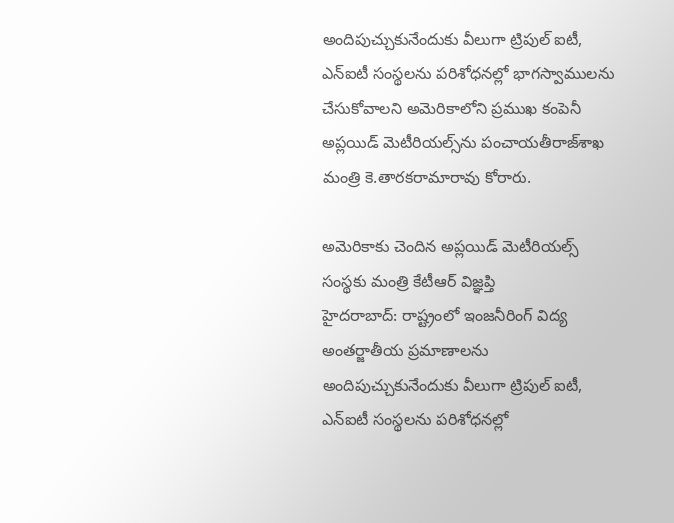అందిపుచ్చుకునేందుకు వీలుగా ట్రిపుల్ ఐటీ, ఎన్‌ఐటీ సంస్థలను పరిశోధనల్లో భాగస్వాములను చేసుకోవాలని అమెరికాలోని ప్రముఖ కంపెనీ అప్లయిడ్ మెటీరియల్స్‌ను పంచాయతీరాజ్‌శాఖ మంత్రి కె.తారకరామారావు కోరారు.

అమెరికాకు చెందిన అప్లయిడ్ మెటీరియల్స్ సంస్థకు మంత్రి కేటీఆర్ విజ్ఞప్తి
హైదరాబాద్: రాష్ట్రంలో ఇంజనీరింగ్ విద్య అంతర్జాతీయ ప్రమాణాలను అందిపుచ్చుకునేందుకు వీలుగా ట్రిపుల్ ఐటీ, ఎన్‌ఐటీ సంస్థలను పరిశోధనల్లో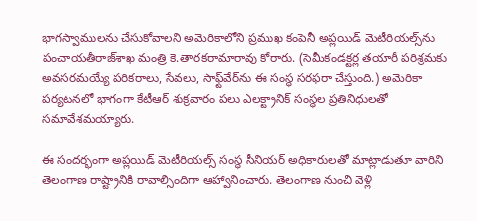భాగస్వాములను చేసుకోవాలని అమెరికాలోని ప్రముఖ కంపెనీ అప్లయిడ్ మెటీరియల్స్‌ను పంచాయతీరాజ్‌శాఖ మంత్రి కె.తారకరామారావు కోరారు. (సెమీకండక్టర్ల తయారీ పరిశ్రమకు అవసరమయ్యే పరికరాలు, సేవలు, సాఫ్ట్‌వేర్‌ను ఈ సంస్థ సరఫరా చేస్తుంది.) అమెరికా పర్యటనలో భాగంగా కేటీఆర్ శుక్రవారం పలు ఎలక్ట్రానిక్ సంస్థల ప్రతినిధులతో సమావేశమయ్యారు.

ఈ సందర్భంగా అప్లయిడ్ మెటీరియల్స్ సంస్థ సీనియర్ అధికారులతో మాట్లాడుతూ వారిని తెలంగాణ రాష్ట్రానికి రావాల్సిందిగా ఆహ్వానించారు. తెలంగాణ నుంచి వెళ్లి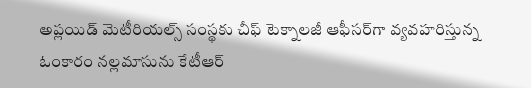అప్లయిడ్ మెటీరియల్స్ సంస్థకు చీఫ్ టెక్నాలజీ ఆఫీసర్‌గా వ్యవహరిస్తున్న ఓంకారం నల్లమాసును కేటీఆర్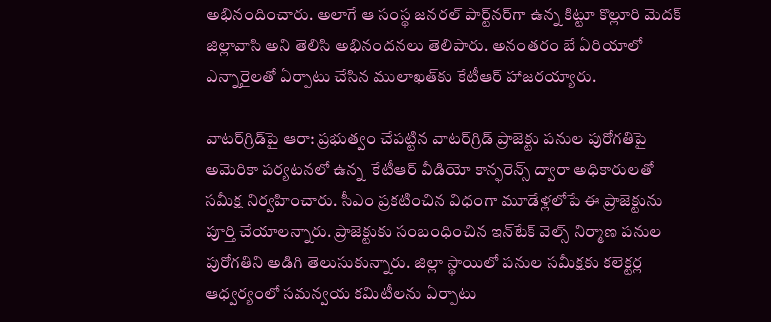అభినందించారు. అలాగే ఆ సంస్థ జనరల్ పార్ట్‌నర్‌గా ఉన్న కిట్టూ కొల్లూరి మెదక్ జిల్లావాసి అని తెలిసి అభినందనలు తెలిపారు. అనంతరం బే ఏరియాలో ఎన్నారైలతో ఏర్పాటు చేసిన ములాఖత్‌కు కేటీఆర్ హాజరయ్యారు.

వాటర్‌గ్రిడ్‌పై ఆరా: ప్రభుత్వం చేపట్టిన వాటర్‌గ్రిడ్ ప్రాజెక్టు పనుల పురోగతిపై  అమెరికా పర్యటనలో ఉన్న  కేటీఆర్ వీడియో కాన్ఫరెన్స్ ద్వారా అధికారులతో సమీక్ష నిర్వహించారు. సీఎం ప్రకటించిన విధంగా మూడేళ్లలోపే ఈ ప్రాజెక్టును పూర్తి చేయాలన్నారు. ప్రాజెక్టుకు సంబంధించిన ఇన్‌టేక్ వెల్స్ నిర్మాణ పనుల పురోగతిని అడిగి తెలుసుకున్నారు. జిల్లా స్థాయిలో పనుల సమీక్షకు కలెక్టర్ల ఆధ్వర్యంలో సమన్వయ కమిటీలను ఏర్పాటు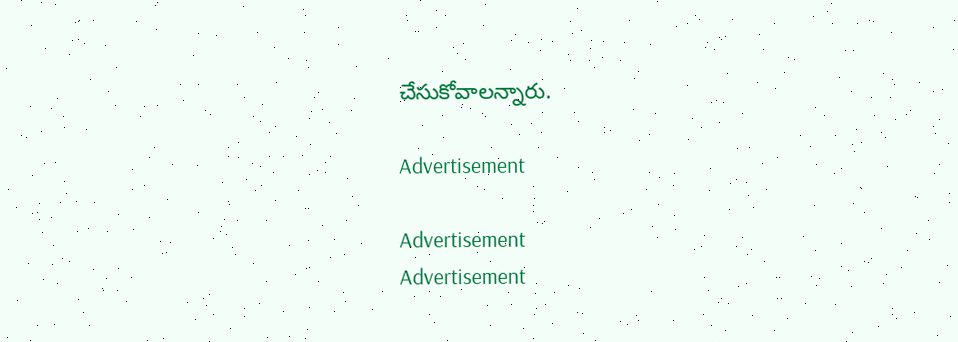చేసుకోవాలన్నారు.

Advertisement

Advertisement
Advertisement